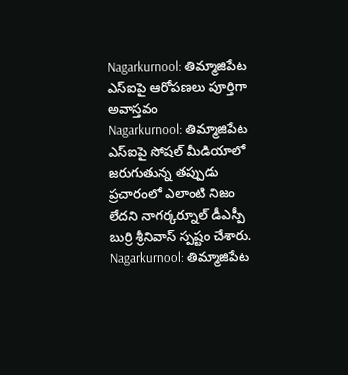Nagarkurnool: తిమ్మాజిపేట ఎస్ఐపై ఆరోపణలు పూర్తిగా అవాస్తవం
Nagarkurnool: తిమ్మాజిపేట ఎస్ఐపై సోషల్ మీడియాలో జరుగుతున్న తప్పుడు ప్రచారంలో ఎలాంటి నిజం లేదని నాగర్కర్నూల్ డీఎస్పీ బుర్రి శ్రీనివాస్ స్పష్టం చేశారు.
Nagarkurnool: తిమ్మాజిపేట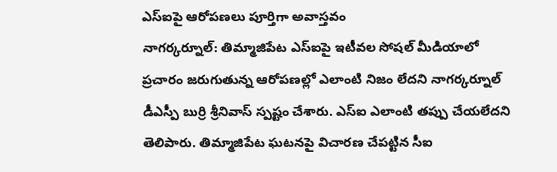ఎస్ఐపై ఆరోపణలు పూర్తిగా అవాస్తవం
నాగర్కర్నూల్: తిమ్మాజిపేట ఎస్ఐపై ఇటీవల సోషల్ మీడియాలో ప్రచారం జరుగుతున్న ఆరోపణల్లో ఎలాంటి నిజం లేదని నాగర్కర్నూల్ డీఎస్పీ బుర్రి శ్రీనివాస్ స్పష్టం చేశారు. ఎస్ఐ ఎలాంటి తప్పు చేయలేదని తెలిపారు. తిమ్మాజిపేట ఘటనపై విచారణ చేపట్టిన సీఐ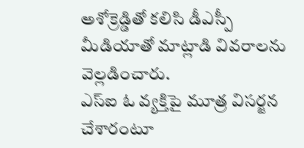అశోక్రెడ్డితో కలిసి డీఎస్పీ మీడియాతో మాట్లాడి వివరాలను వెల్లడించారు.
ఎస్ఐ ఓ వ్యక్తిపై మూత్ర విసర్జన చేశారంటూ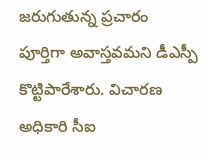జరుగుతున్న ప్రచారం పూర్తిగా అవాస్తవమని డీఎస్పీ కొట్టిపారేశారు. విచారణ అధికారి సీఐ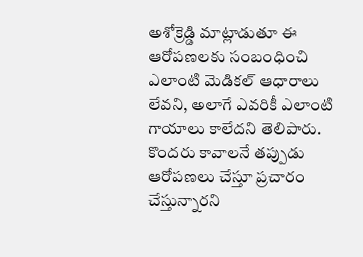అశోక్రెడ్డి మాట్లాడుతూ ఈ ఆరోపణలకు సంబంధించి ఎలాంటి మెడికల్ ఆధారాలు లేవని, అలాగే ఎవరికీ ఎలాంటి గాయాలు కాలేదని తెలిపారు. కొందరు కావాలనే తప్పుడు ఆరోపణలు చేస్తూ ప్రచారం చేస్తున్నారని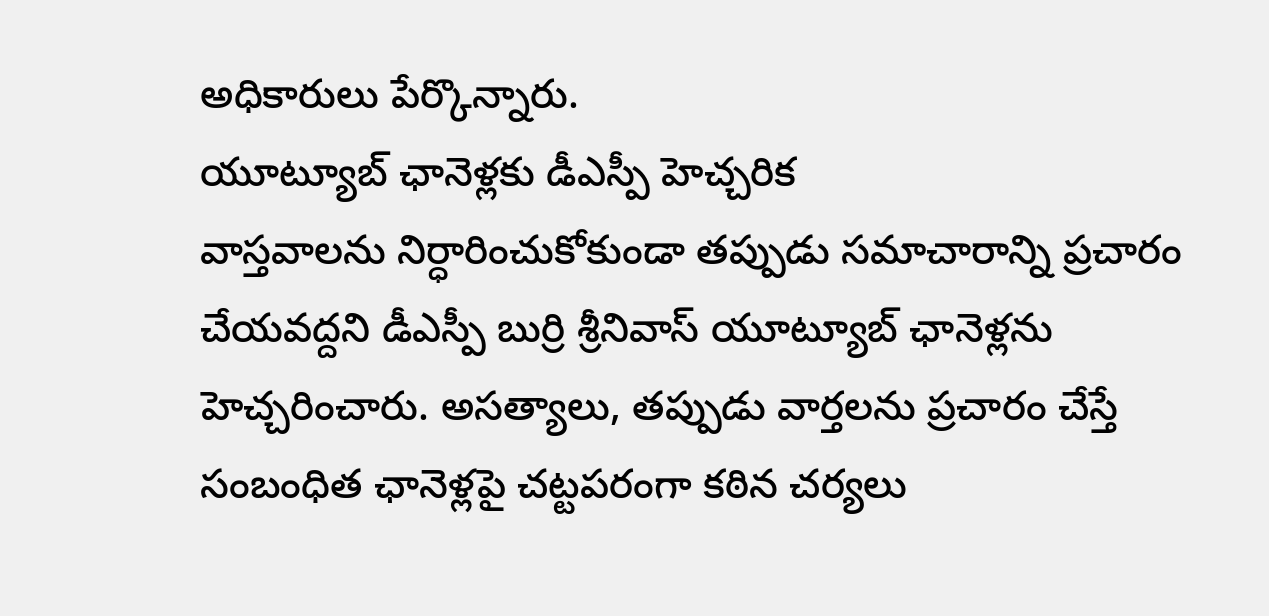అధికారులు పేర్కొన్నారు.
యూట్యూబ్ ఛానెళ్లకు డీఎస్పీ హెచ్చరిక
వాస్తవాలను నిర్ధారించుకోకుండా తప్పుడు సమాచారాన్ని ప్రచారం చేయవద్దని డీఎస్పీ బుర్రి శ్రీనివాస్ యూట్యూబ్ ఛానెళ్లను హెచ్చరించారు. అసత్యాలు, తప్పుడు వార్తలను ప్రచారం చేస్తే సంబంధిత ఛానెళ్లపై చట్టపరంగా కఠిన చర్యలు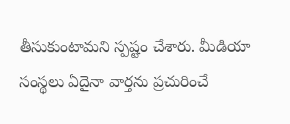తీసుకుంటామని స్పష్టం చేశారు. మీడియా సంస్థలు ఏదైనా వార్తను ప్రచురించే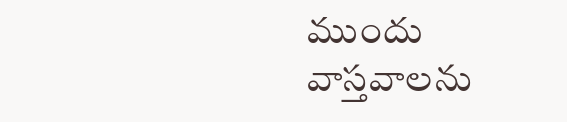ముందు వాస్తవాలను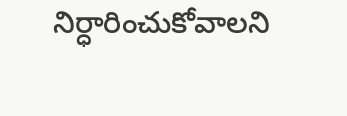నిర్ధారించుకోవాలని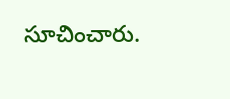సూచించారు.